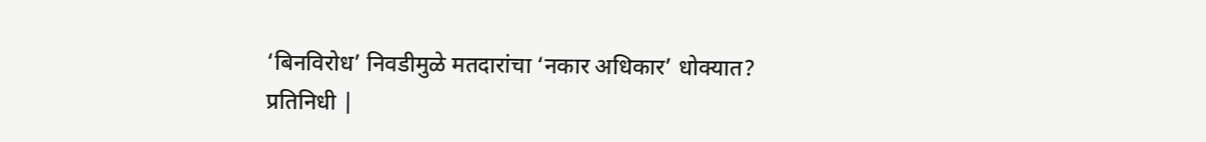‘बिनविरोध’ निवडीमुळे मतदारांचा ‘नकार अधिकार’ धोक्यात?
प्रतिनिधी |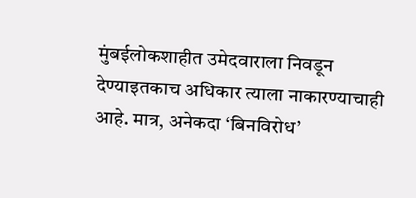मुंबईलोकशाहीत उमेदवाराला निवडून देण्याइतकाच अधिकार त्याला नाकारण्याचाही आहे. मात्र, अनेकदा ‘बिनविरोध’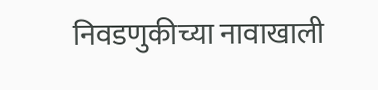निवडणुकीच्या नावाखाली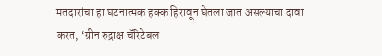मतदारांचा हा घटनात्मक हक्क हिरावून घेतला जात असल्याचा दावा करत, ‘ग्रीन रुद्राक्ष चॅरिटेबल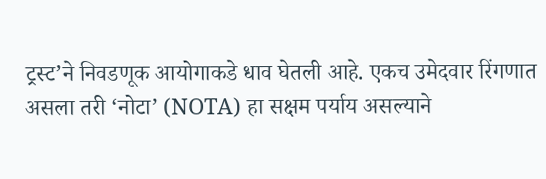ट्रस्ट’ने निवडणूक आयोगाकडे धाव घेतली आहे. एकच उमेदवार रिंगणात असला तरी ‘नोटा’ (NOTA) हा सक्षम पर्याय असल्याने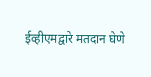ईव्हीएमद्वारे मतदान घेणे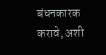बंधनकारक करावे, अशी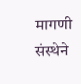मागणी संस्थेने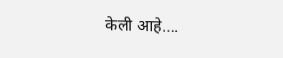केली आहे….